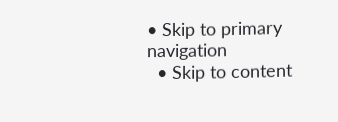• Skip to primary navigation
  • Skip to content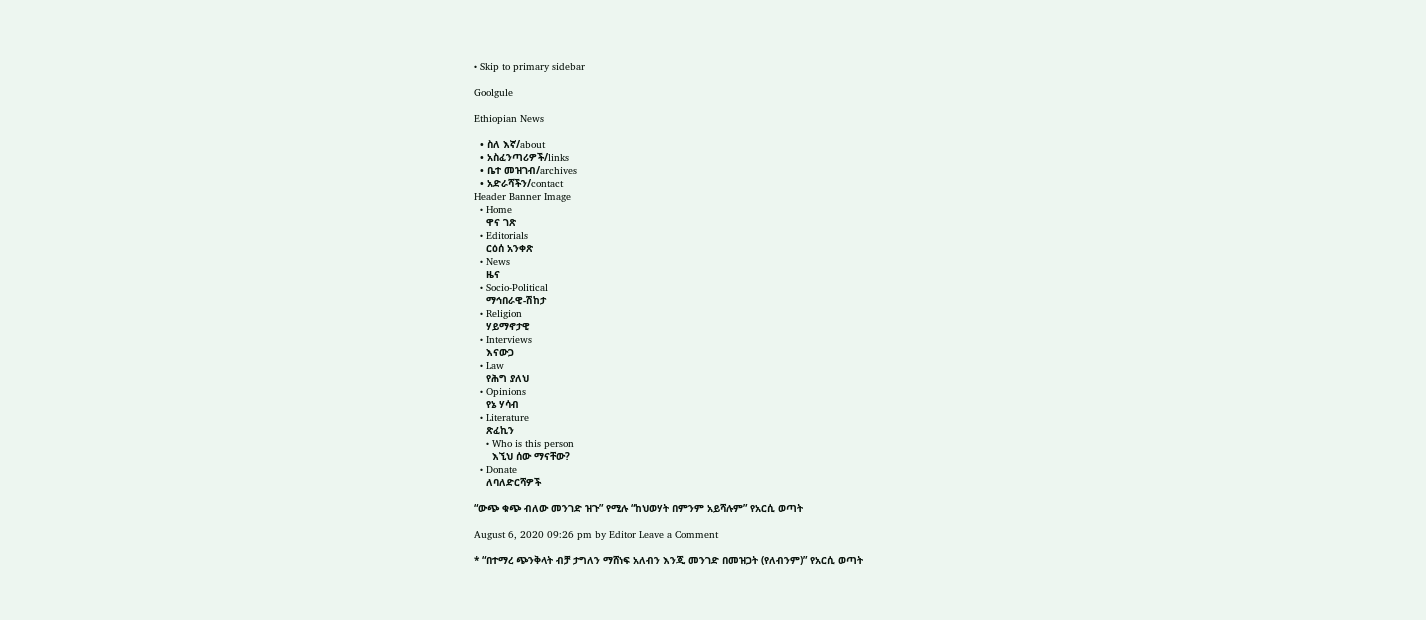• Skip to primary sidebar

Goolgule

Ethiopian News

  • ስለ እኛ/about
  • አስፈንጣሪዎች/links
  • ቤተ መዝገብ/archives
  • አድራሻችን/contact
Header Banner Image
  • Home
    ዋና ገጽ
  • Editorials
    ርዕሰ አንቀጽ
  • News
    ዜና
  • Socio-Political
    ማኅበራዊ-ሽከታ
  • Religion
    ሃይማኖታዊ
  • Interviews
    እናውጋ
  • Law
    የሕግ ያለህ
  • Opinions
    የኔ ሃሳብ
  • Literature
    ጽፈኪን
    • Who is this person
      እኚህ ሰው ማናቸው?
  • Donate
    ለባለድርሻዎች

“ውጭ ቁጭ ብለው መንገድ ዝጉ” የሚሉ “ከህወሃት በምንም አይሻሉም” የአርሲ ወጣት

August 6, 2020 09:26 pm by Editor Leave a Comment

* “በተማረ ጭንቅላት ብቻ ታግለን ማሸነፍ አለብን እንጂ መንገድ በመዝጋት (የለብንም)” የአርሲ ወጣት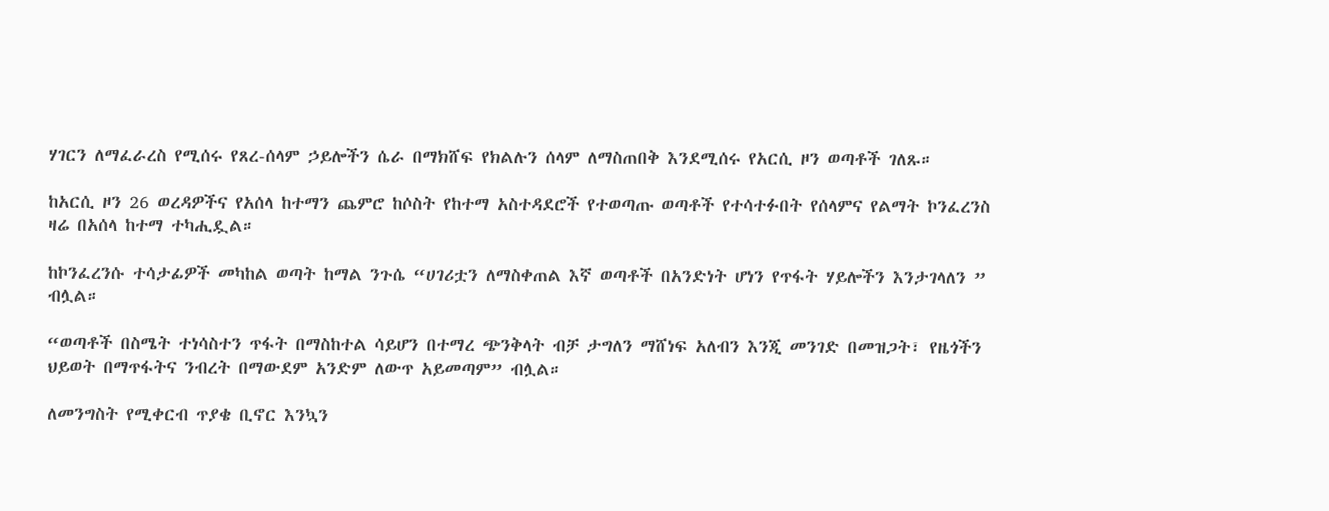ሃገርን ለማፈራረስ የሚሰሩ የጸረ-ሰላም ኃይሎችን ሴራ በማክሸፍ የክልሉን ሰላም ለማስጠበቅ እንደሚሰሩ የአርሲ ዞን ወጣቶች ገለጹ።

ከአርሲ ዞን 26 ወረዳዎችና የአሰላ ከተማን ጨምሮ ከሶስት የከተማ አስተዳደሮች የተወጣጡ ወጣቶች የተሳተፉበት የሰላምና የልማት ኮንፈረንስ ዛሬ በአሰላ ከተማ ተካሒዷል።

ከኮንፈረንሱ ተሳታፊዎች መካከል ወጣት ከማል ንጉሴ “ሀገሪቷን ለማስቀጠል እኛ ወጣቶች በአንድነት ሆነን የጥፋት ሃይሎችን እንታገላለን ” ብሏል።

“ወጣቶች በስሜት ተነሳስተን ጥፋት በማስከተል ሳይሆን በተማረ ጭንቅላት ብቻ ታግለን ማሸነፍ አለብን እንጂ መንገድ በመዝጋት፣ የዜጎችን ህይወት በማጥፋትና ንብረት በማውደም አንድም ለውጥ አይመጣም” ብሏል።

ለመንግስት የሚቀርብ ጥያቄ ቢኖር እንኳን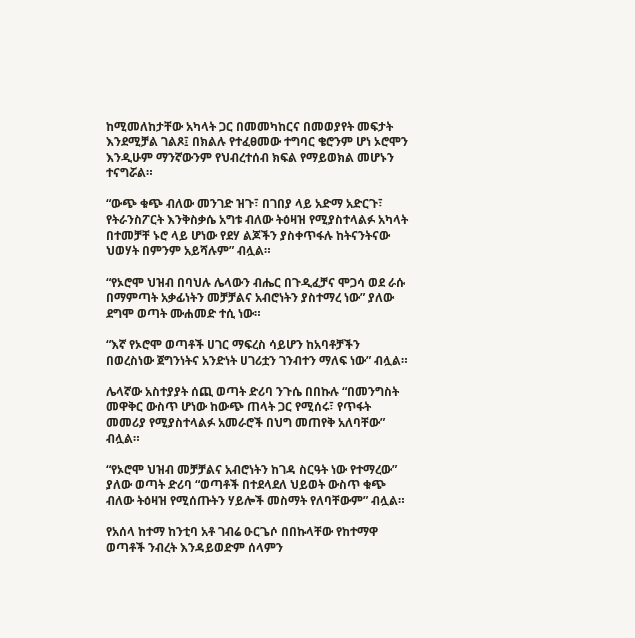ከሚመለከታቸው አካላት ጋር በመመካከርና በመወያየት መፍታት እንደሚቻል ገልጾ፤ በክልሉ የተፈፀመው ተግባር ቄሮንም ሆነ ኦሮሞን እንዲሁም ማንኛውንም የህብረተሰብ ክፍል የማይወክል መሆኑን ተናግሯል።

“ውጭ ቁጭ ብለው መንገድ ዝጉ፣ በገበያ ላይ አድማ አድርጉ፣ የትራንስፖርት እንቅስቃሴ አግቱ ብለው ትዕዛዝ የሚያስተላልፉ አካላት በተመቻቸ ኑሮ ላይ ሆነው የደሃ ልጆችን ያስቀጥፋሉ ከትናንትናው ህወሃት በምንም አይሻሉም” ብሏል።

“የኦሮሞ ህዝብ በባህሉ ሌላውን ብሔር በጉዲፈቻና ሞጋሳ ወደ ራሱ በማምጣት አቃፊነትን መቻቻልና አብሮነትን ያስተማረ ነው” ያለው ደግሞ ወጣት ሙሐመድ ተሲ ነው።

“እኛ የኦሮሞ ወጣቶች ሀገር ማፍረስ ሳይሆን ከአባቶቻችን በወረስነው ጀግንነትና አንድነት ሀገሪቷን ገንብተን ማለፍ ነው” ብሏል።

ሌላኛው አስተያያት ሰጪ ወጣት ድሪባ ንጉሴ በበኩሉ “በመንግስት መዋቅር ውስጥ ሆነው ከውጭ ጠላት ጋር የሚሰሩ፣ የጥፋት መመሪያ የሚያስተላልፉ አመራሮች በህግ መጠየቅ አለባቸው” ብሏል።

“የኦሮሞ ህዝብ መቻቻልና አብሮነትን ከገዳ ስርዓት ነው የተማረው” ያለው ወጣት ድሪባ “ወጣቶች በተደላደለ ህይወት ውስጥ ቁጭ ብለው ትዕዛዝ የሚሰጡትን ሃይሎች መስማት የለባቸውም” ብሏል።

የአሰላ ከተማ ከንቲባ አቶ ገብሬ ዑርጌሶ በበኩላቸው የከተማዋ ወጣቶች ንብረት እንዳይወድም ሰላምን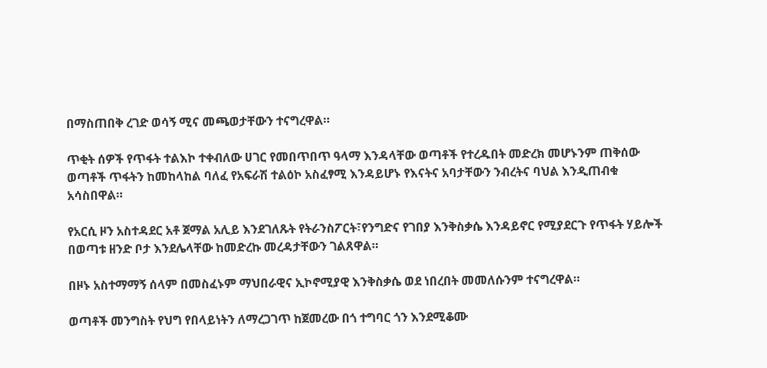በማስጠበቅ ረገድ ወሳኝ ሚና መጫወታቸውን ተናግረዋል።

ጥቂት ሰዎች የጥፋት ተልእኮ ተቀብለው ሀገር የመበጥበጥ ዓላማ እንዳላቸው ወጣቶች የተረዱበት መድረክ መሆኑንም ጠቅሰው ወጣቶች ጥፋትን ከመከላከል ባለፈ የአፍራሽ ተልዕኮ አስፈፃሚ እንዳይሆኑ የእናትና አባታቸውን ንብረትና ባህል እንዲጠብቁ አሳስበዋል።

የአርሲ ዞን አስተዳደር አቶ ጀማል አሊይ እንደገለጹት የትራንስፖርት፣የንግድና የገበያ እንቅስቃሴ እንዳይኖር የሚያደርጉ የጥፋት ሃይሎች በወጣቱ ዘንድ ቦታ እንደሌላቸው ከመድረኩ መረዳታቸውን ገልጸዋል።

በዞኑ አስተማማኝ ሰላም በመስፈኑም ማህበራዊና ኢኮኖሚያዊ እንቅስቃሴ ወደ ነበረበት መመለሱንም ተናግረዋል።

ወጣቶች መንግስት የህግ የበላይነትን ለማረጋገጥ ከጀመረው በጎ ተግባር ጎን እንደሚቆሙ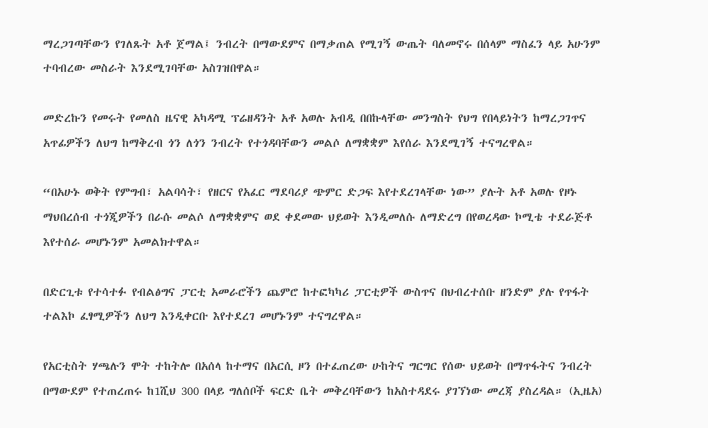ማረጋገጣቸውን የገለጹት አቶ ጀማል፤ ንብረት በማውደምና በማቃጠል የሚገኝ ውጤት ባለመኖሩ በሰላም ማስፈን ላይ አሁንም ተባብረው መስራት እንደሚገባቸው አስገዝበዋል።

መድረኩን የመሩት የመለስ ዜናዊ አካዳሚ ፕሬዘዳንት አቶ አወሉ አብዲ በበኩላቸው መንግስት የህግ የበላይነትን ከማረጋገጥና አጥፊዎችን ለህግ ከማቅረብ ጎን ለጎን ንብረት የተጎዳባቸውን መልሶ ለማቋቋም እየሰራ እንደሚገኝ ተናግረዋል።

“በአሁኑ ወቅት የምግብ፣ አልባሳት፣ የዘርና የአፈር ማደባሪያ ጭምር ድጋፍ እየተደረገላቸው ነው” ያሉት አቶ አወሉ የዞኑ ማህበረሰብ ተጎጂዎችን በራሱ መልሶ ለማቋቋምና ወደ ቀደመው ህይወት እንዲመለሱ ለማድረግ በየወረዳው ኮሚቴ ተደራጅቶ እየተሰራ መሆኑንም አመልክተዋል።

በድርጊቱ የተሳተፉ የብልፅግና ፓርቲ አመራሮችን ጨምሮ ከተፎካካሪ ፓርቲዎች ውስጥና በህብረተሰቡ ዘንድም ያሉ የጥፋት ተልእኮ ፈፃሚዎችን ለህግ እንዲቀርቡ እየተደረገ መሆኑንም ተናግረዋል።

የአርቲስት ሃጫሉን ሞት ተከትሎ በአሰላ ከተማና በአርሲ ዞን በተፈጠረው ሁከትና ግርግር የሰው ህይወት በማጥፋትና ንብረት በማውደም የተጠረጠሩ ከ1ሺህ 300 በላይ ግለሰቦች ፍርድ ቤት መቅረባቸውን ከአስተዳደሩ ያገኘነው መረጃ ያስረዳል። (ኢዜአ)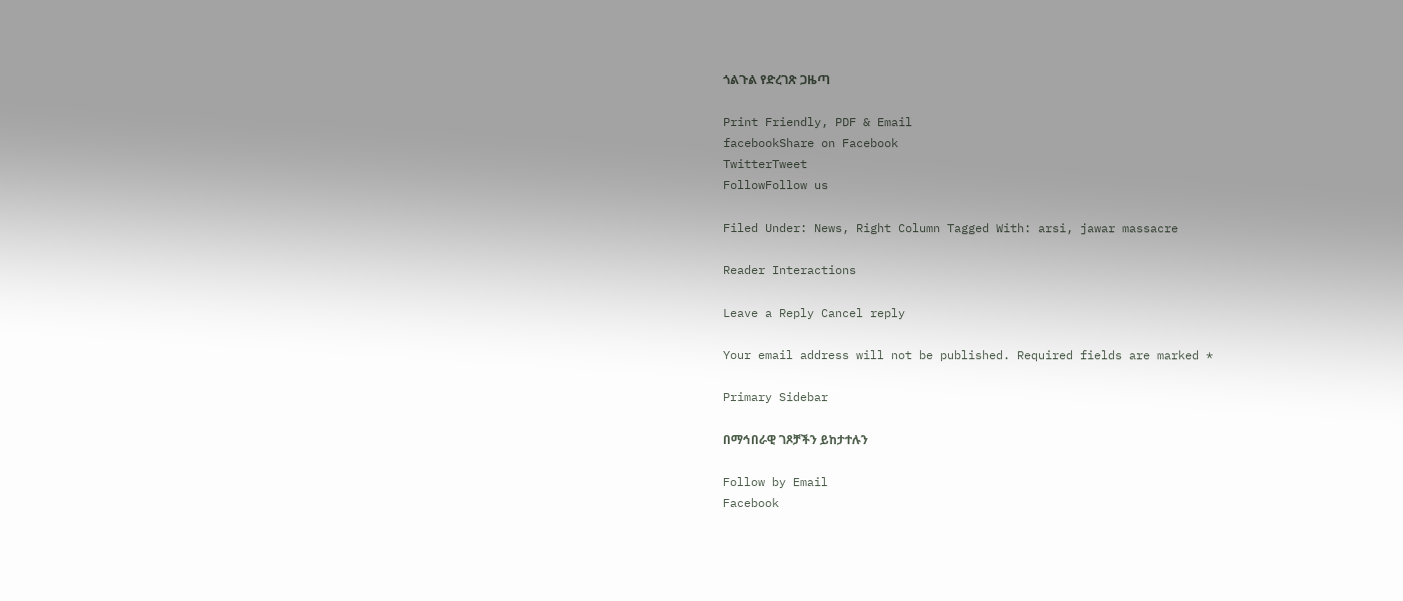ጎልጉል የድረገጽ ጋዜጣ

Print Friendly, PDF & Email
facebookShare on Facebook
TwitterTweet
FollowFollow us

Filed Under: News, Right Column Tagged With: arsi, jawar massacre

Reader Interactions

Leave a Reply Cancel reply

Your email address will not be published. Required fields are marked *

Primary Sidebar

በማኅበራዊ ገጾቻችን ይከታተሉን

Follow by Email
Facebook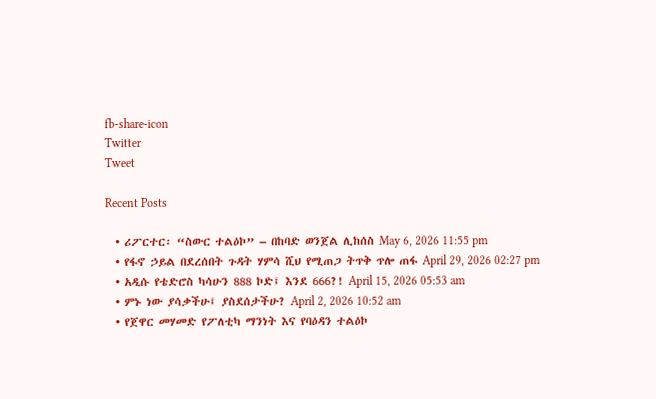fb-share-icon
Twitter
Tweet

Recent Posts

  • ሪፖርተር፡ “ስውር ተልዕኮ” – በከባድ ወንጀል ሊከሰስ May 6, 2026 11:55 pm
  • የፋኖ ኃይል በደረሰበት ጉዳት ሃምሳ ሺህ የሚጠጋ ትጥቅ ጥሎ ጠፋ April 29, 2026 02:27 pm
  • አዲሱ የቴድሮስ ካሳሁን 888 ኮድ፤ እንደ 666?! April 15, 2026 05:53 am
  • ምኑ ነው ያሳቃችሁ፤ ያስደሰታችሁ? April 2, 2026 10:52 am
  • የጀዋር መሃመድ የፖለቲካ ማንነት እና የባዕዳን ተልዕኮ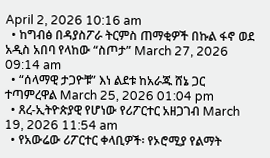April 2, 2026 10:16 am
  • ከግብፅ በዳያስፖራ ትርምስ ጠማቂዎች በኩል ፋኖ ወደ አዲስ አበባ የላከው “ስጦታ” March 27, 2026 09:14 am
  • “ሰላማዊ ታጋዮቹ” እነ ልደቱ ከአራጁ ሸኔ ጋር ተጣምረዋል March 25, 2026 01:04 pm
  • ጸረ-ኢትዮጵያዊ የሆነው የሪፖርተር አዘጋገብ March 19, 2026 11:54 am
  • የአውሬው ሪፖርተር ቀላቢዎች፡ የኦሮሚያ የልማት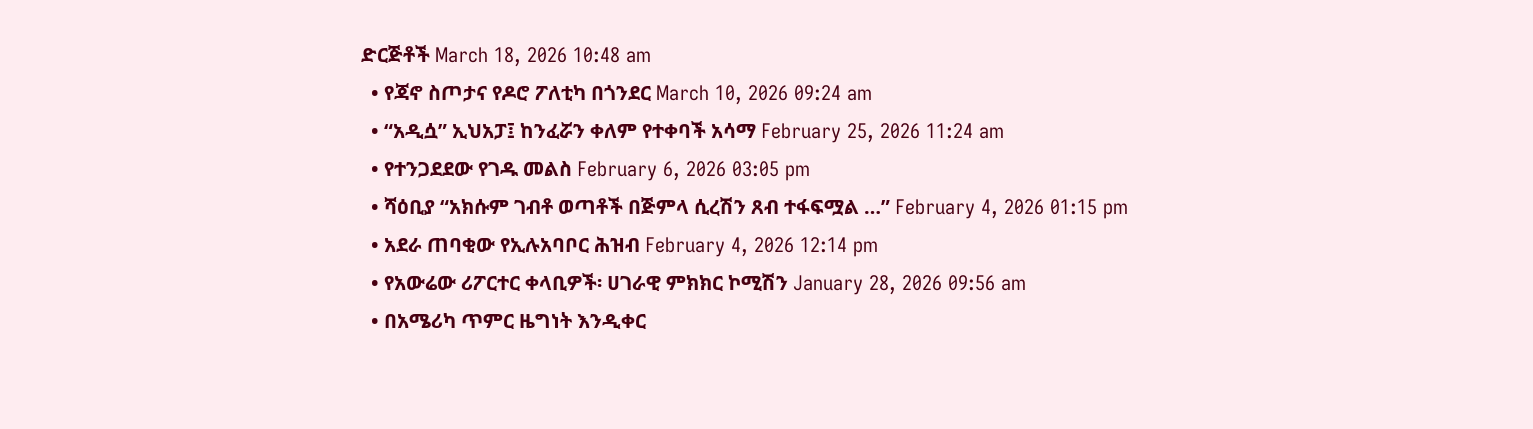ድርጅቶች March 18, 2026 10:48 am
  • የጃኖ ስጦታና የዶሮ ፖለቲካ በጎንደር March 10, 2026 09:24 am
  • “አዲሷ” ኢህአፓ፤ ከንፈሯን ቀለም የተቀባች አሳማ February 25, 2026 11:24 am
  • የተንጋደደው የገዱ መልስ February 6, 2026 03:05 pm
  • ሻዕቢያ “አክሱም ገብቶ ወጣቶች በጅምላ ሲረሽን ጸብ ተፋፍሟል …” February 4, 2026 01:15 pm
  • አደራ ጠባቂው የኢሉአባቦር ሕዝብ February 4, 2026 12:14 pm
  • የአውሬው ሪፖርተር ቀላቢዎች፡ ሀገራዊ ምክክር ኮሚሽን January 28, 2026 09:56 am
  • በአሜሪካ ጥምር ዜግነት እንዲቀር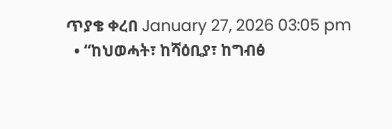ጥያቄ ቀረበ January 27, 2026 03:05 pm
  • “ከህወሓት፣ ከሻዕቢያ፣ ከግብፅ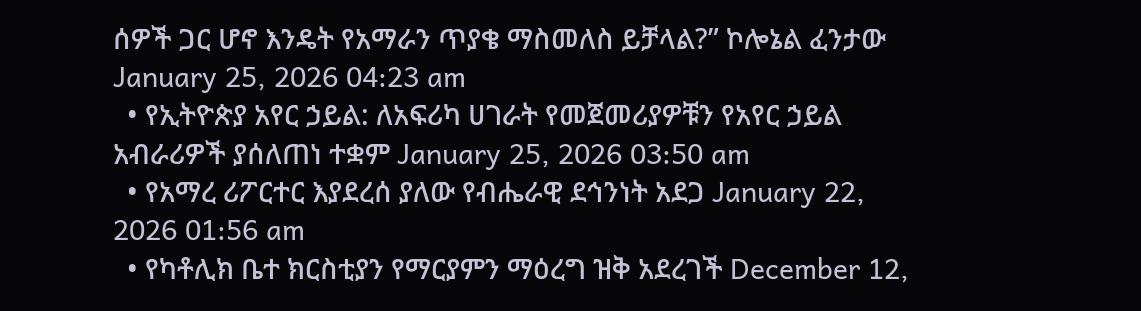ሰዎች ጋር ሆኖ እንዴት የአማራን ጥያቄ ማስመለስ ይቻላል?” ኮሎኔል ፈንታው January 25, 2026 04:23 am
  • የኢትዮጵያ አየር ኃይል: ለአፍሪካ ሀገራት የመጀመሪያዎቹን የአየር ኃይል አብራሪዎች ያሰለጠነ ተቋም January 25, 2026 03:50 am
  • የአማረ ሪፖርተር እያደረሰ ያለው የብሔራዊ ደኅንነት አደጋ January 22, 2026 01:56 am
  • የካቶሊክ ቤተ ክርስቲያን የማርያምን ማዕረግ ዝቅ አደረገች December 12,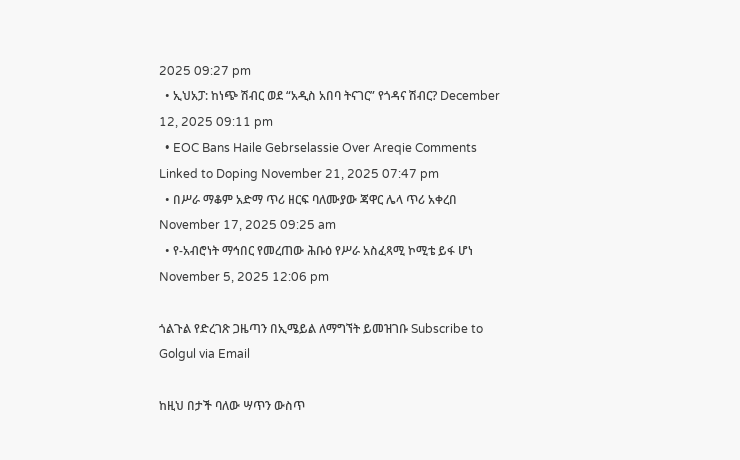2025 09:27 pm
  • ኢህአፓ: ከነጭ ሽብር ወደ “አዲስ አበባ ትናገር” የጎዳና ሽብር? December 12, 2025 09:11 pm
  • EOC Bans Haile Gebrselassie Over Areqie Comments Linked to Doping November 21, 2025 07:47 pm
  • በሥራ ማቆም አድማ ጥሪ ዘርፍ ባለሙያው ጃዋር ሌላ ጥሪ አቀረበ November 17, 2025 09:25 am
  • የ-አብሮነት ማኅበር የመረጠው ሕቡዕ የሥራ አስፈጻሚ ኮሚቴ ይፋ ሆነ November 5, 2025 12:06 pm

ጎልጉል የድረገጽ ጋዜጣን በኢሜይል ለማግኘት ይመዝገቡ Subscribe to Golgul via Email

ከዚህ በታች ባለው ሣጥን ውስጥ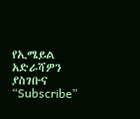የኢሜይል አድራሻዎን ያስገቡና “Subscribe”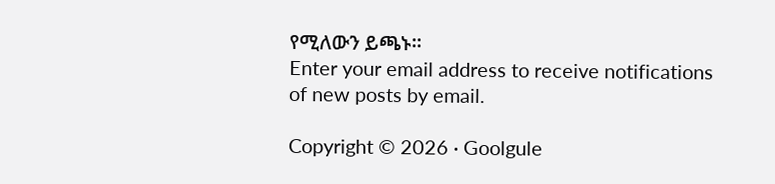የሚለውን ይጫኑ፡፡
Enter your email address to receive notifications of new posts by email.

Copyright © 2026 · Goolgule